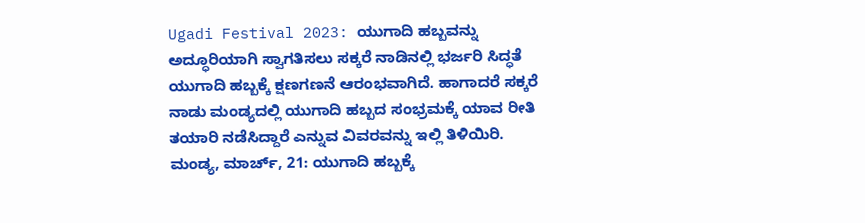Ugadi Festival 2023: ಯುಗಾದಿ ಹಬ್ಬವನ್ನು ಅದ್ಧೂರಿಯಾಗಿ ಸ್ವಾಗತಿಸಲು ಸಕ್ಕರೆ ನಾಡಿನಲ್ಲಿ ಭರ್ಜರಿ ಸಿದ್ಧತೆ
ಯುಗಾದಿ ಹಬ್ಬಕ್ಕೆ ಕ್ಷಣಗಣನೆ ಆರಂಭವಾಗಿದೆ. ಹಾಗಾದರೆ ಸಕ್ಕರೆ ನಾಡು ಮಂಡ್ಯದಲ್ಲಿ ಯುಗಾದಿ ಹಬ್ಬದ ಸಂಭ್ರಮಕ್ಕೆ ಯಾವ ರೀತಿ ತಯಾರಿ ನಡೆಸಿದ್ದಾರೆ ಎನ್ನುವ ವಿವರವನ್ನು ಇಲ್ಲಿ ತಿಳಿಯಿರಿ.
ಮಂಡ್ಯ, ಮಾರ್ಚ್, 21: ಯುಗಾದಿ ಹಬ್ಬಕ್ಕೆ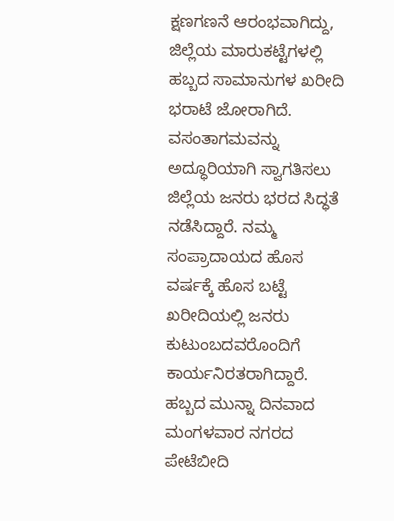ಕ್ಷಣಗಣನೆ ಆರಂಭವಾಗಿದ್ದು, ಜಿಲ್ಲೆಯ ಮಾರುಕಟ್ಟೆಗಳಲ್ಲಿ ಹಬ್ಬದ ಸಾಮಾನುಗಳ ಖರೀದಿ ಭರಾಟೆ ಜೋರಾಗಿದೆ. ವಸಂತಾಗಮವನ್ನು ಅದ್ಧೂರಿಯಾಗಿ ಸ್ವಾಗತಿಸಲು ಜಿಲ್ಲೆಯ ಜನರು ಭರದ ಸಿದ್ಧತೆ ನಡೆಸಿದ್ದಾರೆ. ನಮ್ಮ ಸಂಪ್ರಾದಾಯದ ಹೊಸ ವರ್ಷಕ್ಕೆ ಹೊಸ ಬಟ್ಟೆ ಖರೀದಿಯಲ್ಲಿ ಜನರು ಕುಟುಂಬದವರೊಂದಿಗೆ ಕಾರ್ಯನಿರತರಾಗಿದ್ದಾರೆ.
ಹಬ್ಬದ ಮುನ್ನಾ ದಿನವಾದ ಮಂಗಳವಾರ ನಗರದ ಪೇಟೆಬೀದಿ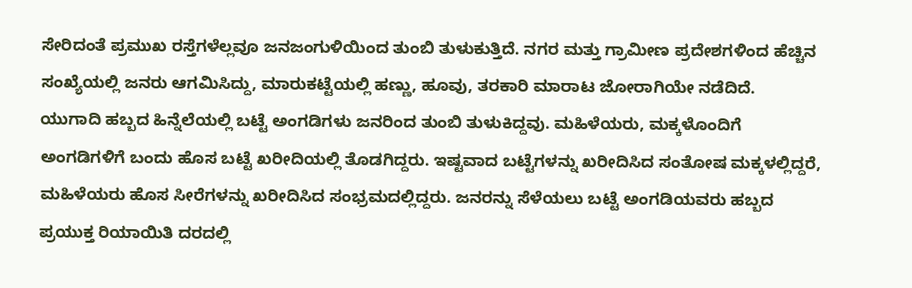ಸೇರಿದಂತೆ ಪ್ರಮುಖ ರಸ್ತೆಗಳೆಲ್ಲವೂ ಜನಜಂಗುಳಿಯಿಂದ ತುಂಬಿ ತುಳುಕುತ್ತಿದೆ. ನಗರ ಮತ್ತು ಗ್ರಾಮೀಣ ಪ್ರದೇಶಗಳಿಂದ ಹೆಚ್ಚಿನ ಸಂಖ್ಯೆಯಲ್ಲಿ ಜನರು ಆಗಮಿಸಿದ್ದು, ಮಾರುಕಟ್ಟೆಯಲ್ಲಿ ಹಣ್ಣು, ಹೂವು, ತರಕಾರಿ ಮಾರಾಟ ಜೋರಾಗಿಯೇ ನಡೆದಿದೆ.
ಯುಗಾದಿ ಹಬ್ಬದ ಹಿನ್ನೆಲೆಯಲ್ಲಿ ಬಟ್ಟೆ ಅಂಗಡಿಗಳು ಜನರಿಂದ ತುಂಬಿ ತುಳುಕಿದ್ದವು. ಮಹಿಳೆಯರು, ಮಕ್ಕಳೊಂದಿಗೆ ಅಂಗಡಿಗಳಿಗೆ ಬಂದು ಹೊಸ ಬಟ್ಟೆ ಖರೀದಿಯಲ್ಲಿ ತೊಡಗಿದ್ದರು. ಇಷ್ಟವಾದ ಬಟ್ಟೆಗಳನ್ನು ಖರೀದಿಸಿದ ಸಂತೋಷ ಮಕ್ಕಳಲ್ಲಿದ್ದರೆ, ಮಹಿಳೆಯರು ಹೊಸ ಸೀರೆಗಳನ್ನು ಖರೀದಿಸಿದ ಸಂಭ್ರಮದಲ್ಲಿದ್ದರು. ಜನರನ್ನು ಸೆಳೆಯಲು ಬಟ್ಟೆ ಅಂಗಡಿಯವರು ಹಬ್ಬದ ಪ್ರಯುಕ್ತ ರಿಯಾಯಿತಿ ದರದಲ್ಲಿ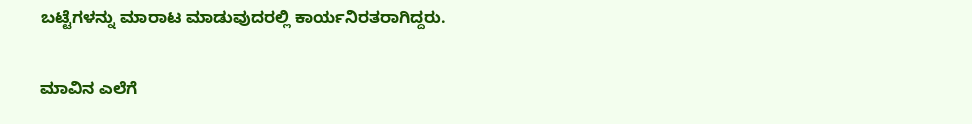ಬಟ್ಟೆಗಳನ್ನು ಮಾರಾಟ ಮಾಡುವುದರಲ್ಲಿ ಕಾರ್ಯನಿರತರಾಗಿದ್ದರು.

ಮಾವಿನ ಎಲೆಗೆ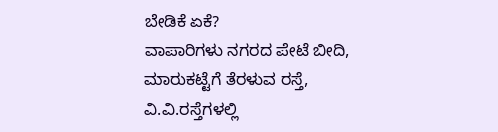ಬೇಡಿಕೆ ಏಕೆ?
ವಾಪಾರಿಗಳು ನಗರದ ಪೇಟೆ ಬೀದಿ, ಮಾರುಕಟ್ಟೆಗೆ ತೆರಳುವ ರಸ್ತೆ, ವಿ.ವಿ.ರಸ್ತೆಗಳಲ್ಲಿ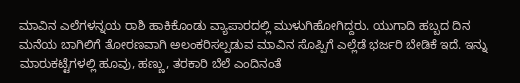ಮಾವಿನ ಎಲೆಗಳನ್ನಯ ರಾಶಿ ಹಾಕಿಕೊಂಡು ವ್ಯಾಪಾರದಲ್ಲಿ ಮುಳುಗಿಹೋಗಿದ್ದರು. ಯುಗಾದಿ ಹಬ್ಬದ ದಿನ ಮನೆಯ ಬಾಗಿಲಿಗೆ ತೋರಣವಾಗಿ ಅಲಂಕರಿಸಲ್ಪಡುವ ಮಾವಿನ ಸೊಪ್ಪಿಗೆ ಎಲ್ಲೆಡೆ ಭರ್ಜರಿ ಬೇಡಿಕೆ ಇದೆ. ಇನ್ನು ಮಾರುಕಟ್ಟೆಗಳಲ್ಲಿ ಹೂವು, ಹಣ್ಣು, ತರಕಾರಿ ಬೆಲೆ ಎಂದಿನಂತೆ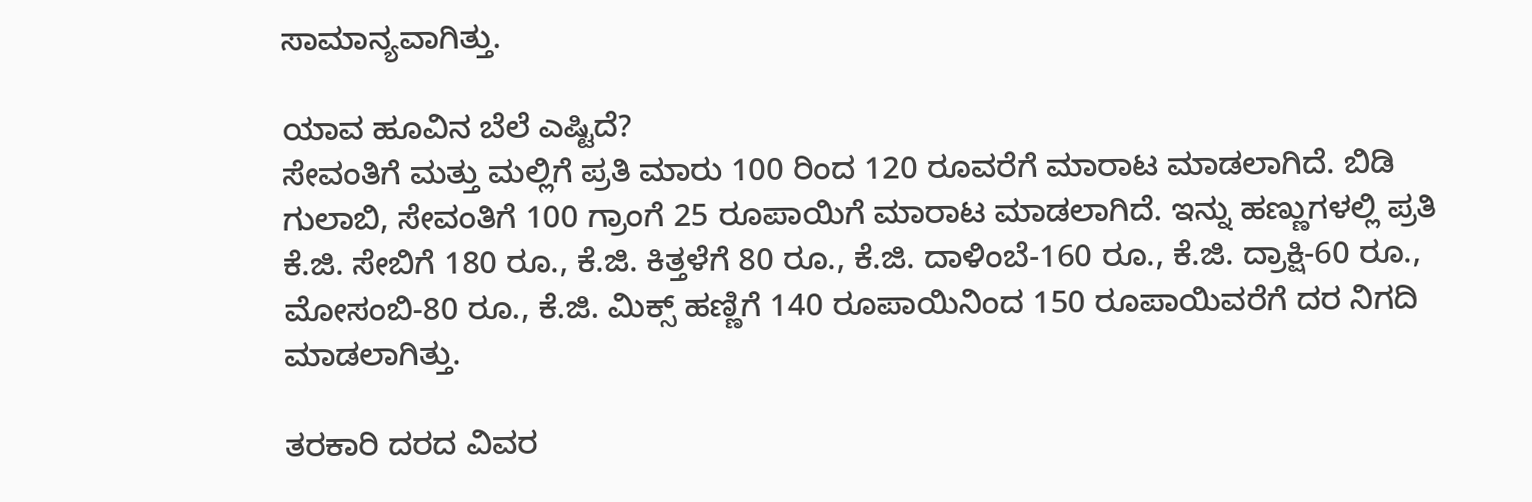ಸಾಮಾನ್ಯವಾಗಿತ್ತು.

ಯಾವ ಹೂವಿನ ಬೆಲೆ ಎಷ್ಟಿದೆ?
ಸೇವಂತಿಗೆ ಮತ್ತು ಮಲ್ಲಿಗೆ ಪ್ರತಿ ಮಾರು 100 ರಿಂದ 120 ರೂವರೆಗೆ ಮಾರಾಟ ಮಾಡಲಾಗಿದೆ. ಬಿಡಿ ಗುಲಾಬಿ, ಸೇವಂತಿಗೆ 100 ಗ್ರಾಂಗೆ 25 ರೂಪಾಯಿಗೆ ಮಾರಾಟ ಮಾಡಲಾಗಿದೆ. ಇನ್ನು ಹಣ್ಣುಗಳಲ್ಲಿ ಪ್ರತಿ ಕೆ.ಜಿ. ಸೇಬಿಗೆ 180 ರೂ., ಕೆ.ಜಿ. ಕಿತ್ತಳೆಗೆ 80 ರೂ., ಕೆ.ಜಿ. ದಾಳಿಂಬೆ-160 ರೂ., ಕೆ.ಜಿ. ದ್ರಾಕ್ಷಿ-60 ರೂ., ಮೋಸಂಬಿ-80 ರೂ., ಕೆ.ಜಿ. ಮಿಕ್ಸ್ ಹಣ್ಣಿಗೆ 140 ರೂಪಾಯಿನಿಂದ 150 ರೂಪಾಯಿವರೆಗೆ ದರ ನಿಗದಿ ಮಾಡಲಾಗಿತ್ತು.

ತರಕಾರಿ ದರದ ವಿವರ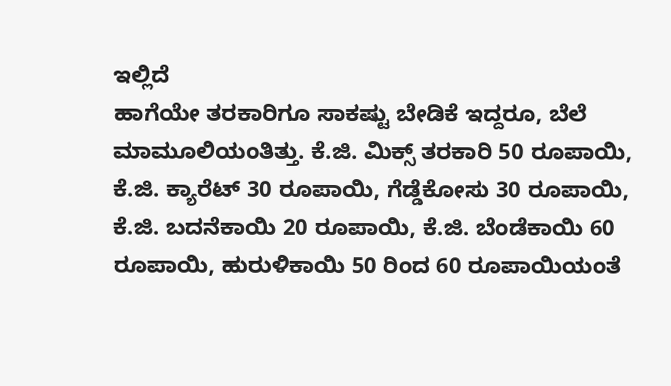ಇಲ್ಲಿದೆ
ಹಾಗೆಯೇ ತರಕಾರಿಗೂ ಸಾಕಷ್ಟು ಬೇಡಿಕೆ ಇದ್ದರೂ, ಬೆಲೆ ಮಾಮೂಲಿಯಂತಿತ್ತು. ಕೆ.ಜಿ. ಮಿಕ್ಸ್ ತರಕಾರಿ 50 ರೂಪಾಯಿ, ಕೆ.ಜಿ. ಕ್ಯಾರೆಟ್ 30 ರೂಪಾಯಿ, ಗೆಡ್ಡೆಕೋಸು 30 ರೂಪಾಯಿ, ಕೆ.ಜಿ. ಬದನೆಕಾಯಿ 20 ರೂಪಾಯಿ, ಕೆ.ಜಿ. ಬೆಂಡೆಕಾಯಿ 60 ರೂಪಾಯಿ, ಹುರುಳಿಕಾಯಿ 50 ರಿಂದ 60 ರೂಪಾಯಿಯಂತೆ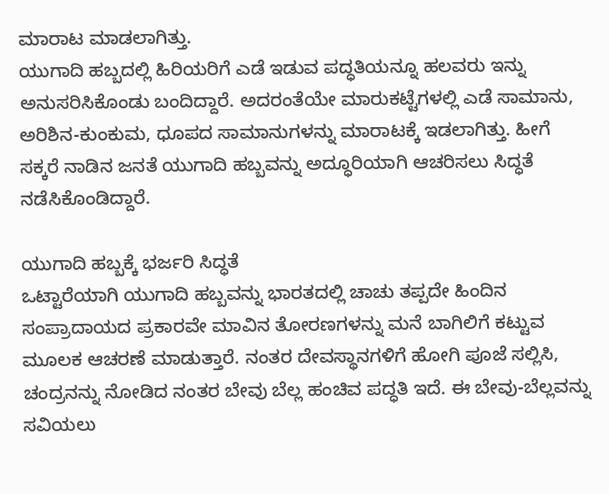ಮಾರಾಟ ಮಾಡಲಾಗಿತ್ತು.
ಯುಗಾದಿ ಹಬ್ಬದಲ್ಲಿ ಹಿರಿಯರಿಗೆ ಎಡೆ ಇಡುವ ಪದ್ಧತಿಯನ್ನೂ ಹಲವರು ಇನ್ನು ಅನುಸರಿಸಿಕೊಂಡು ಬಂದಿದ್ದಾರೆ. ಅದರಂತೆಯೇ ಮಾರುಕಟ್ಟೆಗಳಲ್ಲಿ ಎಡೆ ಸಾಮಾನು, ಅರಿಶಿನ-ಕುಂಕುಮ, ಧೂಪದ ಸಾಮಾನುಗಳನ್ನು ಮಾರಾಟಕ್ಕೆ ಇಡಲಾಗಿತ್ತು. ಹೀಗೆ ಸಕ್ಕರೆ ನಾಡಿನ ಜನತೆ ಯುಗಾದಿ ಹಬ್ಬವನ್ನು ಅದ್ಧೂರಿಯಾಗಿ ಆಚರಿಸಲು ಸಿದ್ಧತೆ ನಡೆಸಿಕೊಂಡಿದ್ದಾರೆ.

ಯುಗಾದಿ ಹಬ್ಬಕ್ಕೆ ಭರ್ಜರಿ ಸಿದ್ಧತೆ
ಒಟ್ಟಾರೆಯಾಗಿ ಯುಗಾದಿ ಹಬ್ಬವನ್ನು ಭಾರತದಲ್ಲಿ ಚಾಚು ತಪ್ಪದೇ ಹಿಂದಿನ ಸಂಪ್ರಾದಾಯದ ಪ್ರಕಾರವೇ ಮಾವಿನ ತೋರಣಗಳನ್ನು ಮನೆ ಬಾಗಿಲಿಗೆ ಕಟ್ಟುವ ಮೂಲಕ ಆಚರಣೆ ಮಾಡುತ್ತಾರೆ. ನಂತರ ದೇವಸ್ಥಾನಗಳಿಗೆ ಹೋಗಿ ಪೂಜೆ ಸಲ್ಲಿಸಿ, ಚಂದ್ರನನ್ನು ನೋಡಿದ ನಂತರ ಬೇವು ಬೆಲ್ಲ ಹಂಚಿವ ಪದ್ಧತಿ ಇದೆ. ಈ ಬೇವು-ಬೆಲ್ಲವನ್ನು ಸವಿಯಲು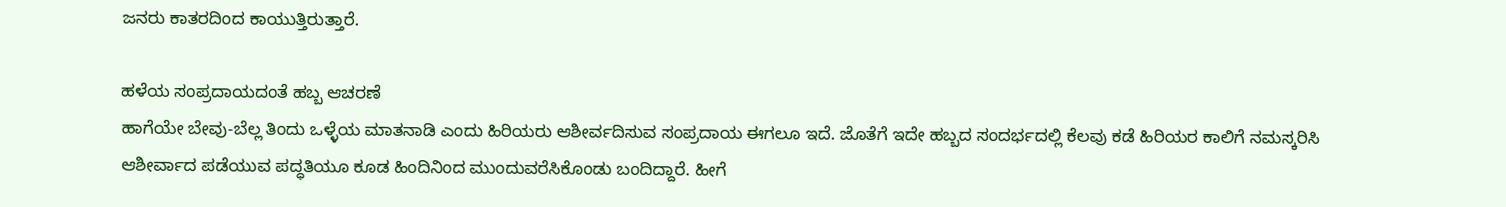ಜನರು ಕಾತರದಿಂದ ಕಾಯುತ್ತಿರುತ್ತಾರೆ.

ಹಳೆಯ ಸಂಪ್ರದಾಯದಂತೆ ಹಬ್ಬ ಆಚರಣೆ
ಹಾಗೆಯೇ ಬೇವು-ಬೆಲ್ಲ ತಿಂದು ಒಳ್ಳೆಯ ಮಾತನಾಡಿ ಎಂದು ಹಿರಿಯರು ಆಶೀರ್ವದಿಸುವ ಸಂಪ್ರದಾಯ ಈಗಲೂ ಇದೆ. ಜೊತೆಗೆ ಇದೇ ಹಬ್ಬದ ಸಂದರ್ಭದಲ್ಲಿ ಕೆಲವು ಕಡೆ ಹಿರಿಯರ ಕಾಲಿಗೆ ನಮಸ್ಕರಿಸಿ ಆಶೀರ್ವಾದ ಪಡೆಯುವ ಪದ್ಧತಿಯೂ ಕೂಡ ಹಿಂದಿನಿಂದ ಮುಂದುವರೆಸಿಕೊಂಡು ಬಂದಿದ್ದಾರೆ. ಹೀಗೆ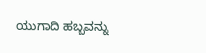ಯುಗಾದಿ ಹಬ್ಬವನ್ನು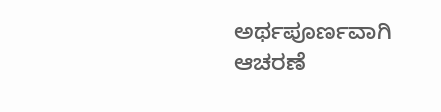ಅರ್ಥಪೂರ್ಣವಾಗಿ ಆಚರಣೆ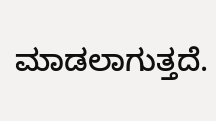ಮಾಡಲಾಗುತ್ತದೆ.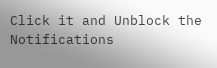Click it and Unblock the Notifications